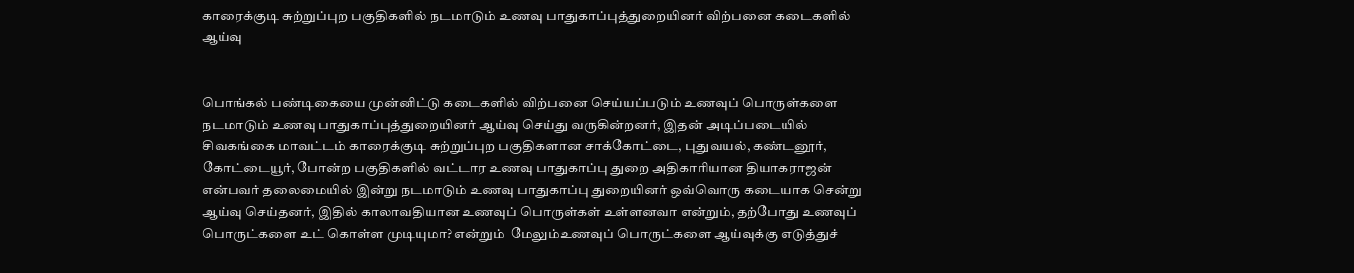காரைக்குடி சுற்றுப்புற பகுதிகளில் நடமாடும் உணவு பாதுகாப்புத்துறையினர் விற்பனை கடைகளில் ஆய்வு


பொங்கல் பண்டிகையை முன்னிட்டு கடைகளில் விற்பனை செய்யப்படும் உணவுப் பொருள்களை நடமாடும் உணவு பாதுகாப்புத்துறையினர் ஆய்வு செய்து வருகின்றனர், இதன் அடிப்படையில் சிவகங்கை மாவட்டம் காரைக்குடி சுற்றுப்புற பகுதிகளான சாக்கோட்டை, புதுவயல், கண்டனூர், கோட்டையூர், போன்ற பகுதிகளில் வட்டார உணவு பாதுகாப்பு துறை அதிகாரியான தியாகராஜன் என்பவர் தலைமையில் இன்று நடமாடும் உணவு பாதுகாப்பு துறையினர் ஒவ்வொரு கடையாக சென்று ஆய்வு செய்தனர், இதில் காலாவதியான உணவுப் பொருள்கள் உள்ளனவா என்றும், தற்போது உணவுப் பொருட்களை உட் கொள்ள முடியுமா? என்றும்  மேலும்உணவுப் பொருட்களை ஆய்வுக்கு எடுத்துச்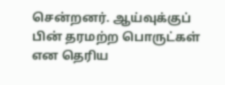சென்றனர். ஆய்வுக்குப் பின் தரமற்ற பொருட்கள் என தெரிய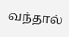வந்தால்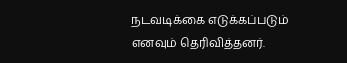நடவடிக்கை எடுக்கப்படும் எனவும் தெரிவித்தனர்.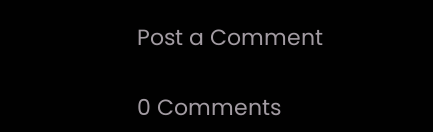Post a Comment

0 Comments